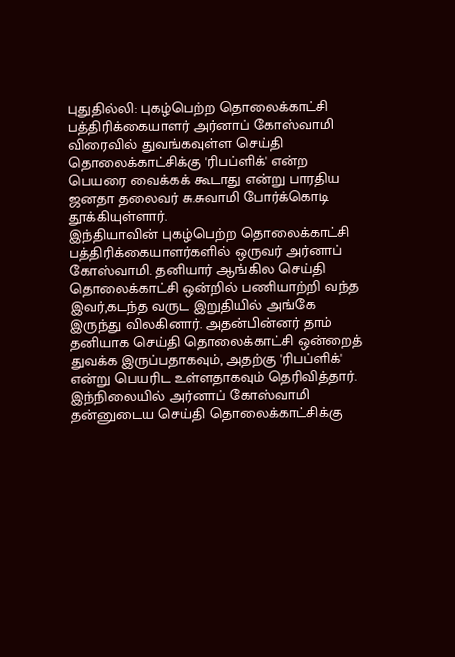புதுதில்லி: புகழ்பெற்ற தொலைக்காட்சி பத்திரிக்கையாளர் அர்னாப் கோஸ்வாமி விரைவில் துவங்கவுள்ள செய்தி தொலைக்காட்சிக்கு 'ரிபப்ளிக்' என்ற பெயரை வைக்கக் கூடாது என்று பாரதிய ஜனதா தலைவர் சு.சுவாமி போர்க்கொடி தூக்கியுள்ளார்.
இந்தியாவின் புகழ்பெற்ற தொலைக்காட்சி பத்திரிக்கையாளர்களில் ஒருவர் அர்னாப் கோஸ்வாமி. தனியார் ஆங்கில செய்தி தொலைக்காட்சி ஒன்றில் பணியாற்றி வந்த இவர்,கடந்த வருட இறுதியில் அங்கே இருந்து விலகினார். அதன்பின்னர் தாம் தனியாக செய்தி தொலைக்காட்சி ஒன்றைத் துவக்க இருப்பதாகவும், அதற்கு 'ரிபப்ளிக்' என்று பெயரிட உள்ளதாகவும் தெரிவித்தார்.
இந்நிலையில் அர்னாப் கோஸ்வாமி தன்னுடைய செய்தி தொலைக்காட்சிக்கு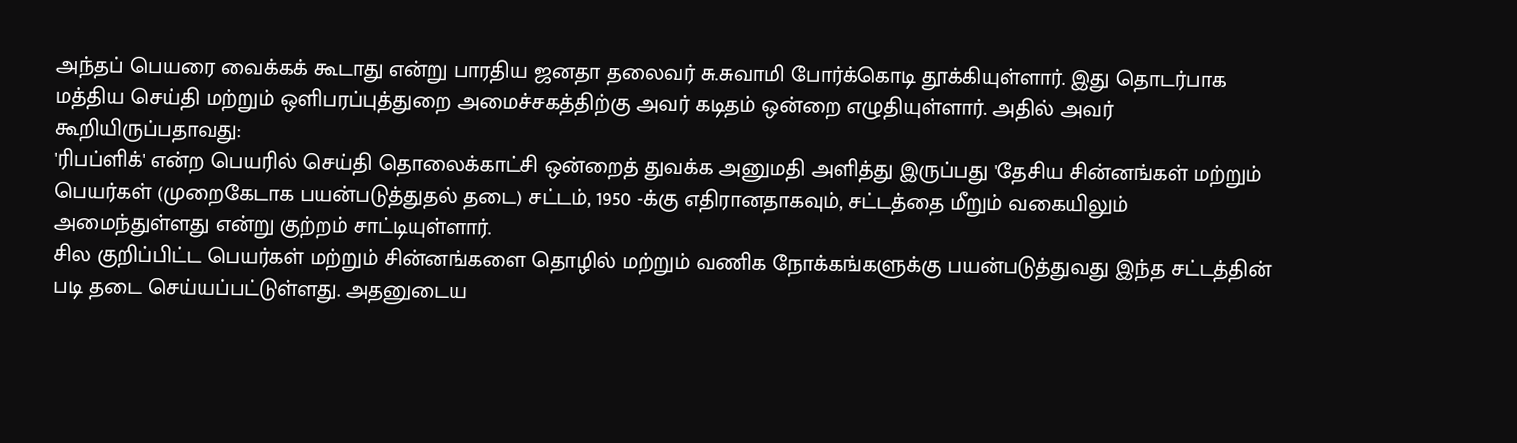அந்தப் பெயரை வைக்கக் கூடாது என்று பாரதிய ஜனதா தலைவர் சு.சுவாமி போர்க்கொடி தூக்கியுள்ளார். இது தொடர்பாக மத்திய செய்தி மற்றும் ஒளிபரப்புத்துறை அமைச்சகத்திற்கு அவர் கடிதம் ஒன்றை எழுதியுள்ளார். அதில் அவர் கூறியிருப்பதாவது:
'ரிபப்ளிக்' என்ற பெயரில் செய்தி தொலைக்காட்சி ஒன்றைத் துவக்க அனுமதி அளித்து இருப்பது 'தேசிய சின்னங்கள் மற்றும் பெயர்கள் (முறைகேடாக பயன்படுத்துதல் தடை) சட்டம், 1950 -க்கு எதிரானதாகவும், சட்டத்தை மீறும் வகையிலும் அமைந்துள்ளது என்று குற்றம் சாட்டியுள்ளார்.
சில குறிப்பிட்ட பெயர்கள் மற்றும் சின்னங்களை தொழில் மற்றும் வணிக நோக்கங்களுக்கு பயன்படுத்துவது இந்த சட்டத்தின் படி தடை செய்யப்பட்டுள்ளது. அதனுடைய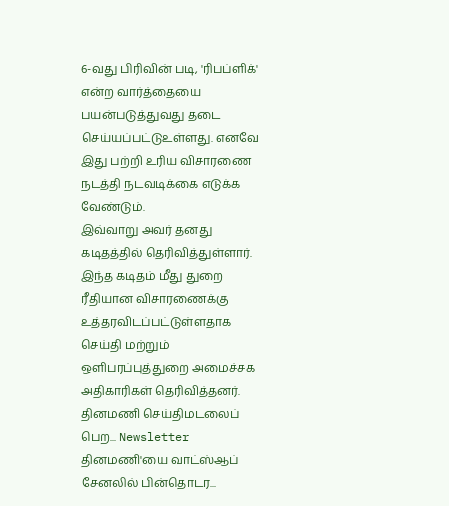6-வது பிரிவின் படி, 'ரிபப்ளிக்' என்ற வார்த்தையை பயன்படுத்துவது தடை செய்யப்பட்டுஉள்ளது. எனவே இது பற்றி உரிய விசாரணை நடத்தி நடவடிக்கை எடுக்க வேண்டும்.
இவ்வாறு அவர் தனது கடிதத்தில் தெரிவித்துள்ளார். இந்த கடிதம் மீது துறை ரீதியான விசாரணைக்கு உத்தரவிடப்பட்டுள்ளதாக செய்தி மற்றும் ஒளிபரப்புத்துறை அமைச்சக அதிகாரிகள் தெரிவித்தனர்.
தினமணி செய்திமடலைப் பெற... Newsletter
தினமணி'யை வாட்ஸ்ஆப் சேனலில் பின்தொடர...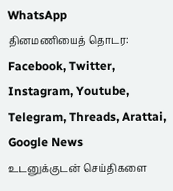WhatsApp
தினமணியைத் தொடர: Facebook, Twitter, Instagram, Youtube, Telegram, Threads, Arattai, Google News
உடனுக்குடன் செய்திகளை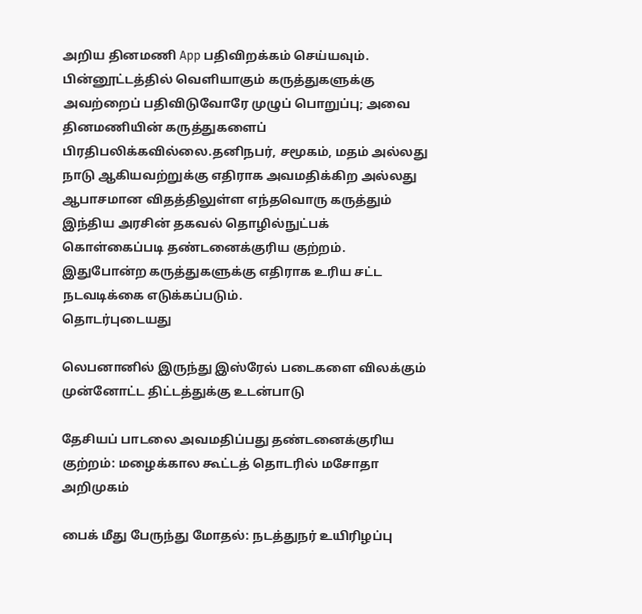அறிய தினமணி App பதிவிறக்கம் செய்யவும்.
பின்னூட்டத்தில் வெளியாகும் கருத்துகளுக்கு அவற்றைப் பதிவிடுவோரே முழுப் பொறுப்பு; அவை தினமணியின் கருத்துகளைப் பிரதிபலிக்கவில்லை.தனிநபர், சமூகம், மதம் அல்லது நாடு ஆகியவற்றுக்கு எதிராக அவமதிக்கிற அல்லது ஆபாசமான விதத்திலுள்ள எந்தவொரு கருத்தும் இந்திய அரசின் தகவல் தொழில்நுட்பக் கொள்கைப்படி தண்டனைக்குரிய குற்றம். இதுபோன்ற கருத்துகளுக்கு எதிராக உரிய சட்ட நடவடிக்கை எடுக்கப்படும்.
தொடர்புடையது

லெபனானில் இருந்து இஸ்ரேல் படைகளை விலக்கும் முன்னோட்ட திட்டத்துக்கு உடன்பாடு

தேசியப் பாடலை அவமதிப்பது தண்டனைக்குரிய குற்றம்: மழைக்கால கூட்டத் தொடரில் மசோதா அறிமுகம்

பைக் மீது பேருந்து மோதல்: நடத்துநர் உயிரிழப்பு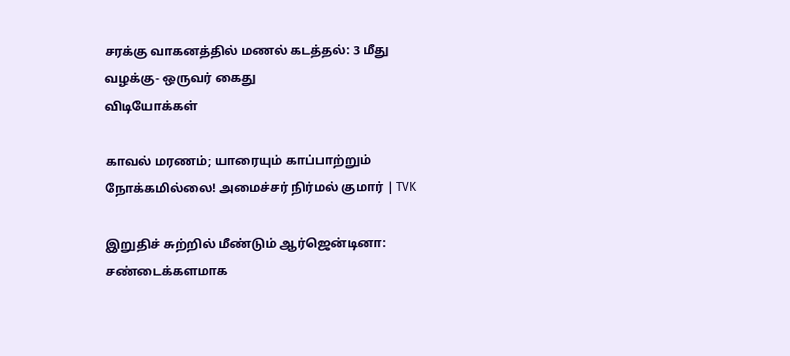சரக்கு வாகனத்தில் மணல் கடத்தல்: 3 மீது வழக்கு- ஒருவர் கைது
விடியோக்கள்

காவல் மரணம்; யாரையும் காப்பாற்றும் நோக்கமில்லை! அமைச்சர் நிர்மல் குமார் | TVK

இறுதிச் சுற்றில் மீண்டும் ஆர்ஜென்டினா: சண்டைக்களமாக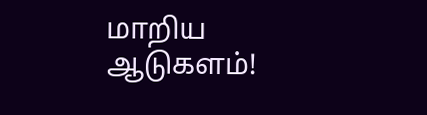மாறிய ஆடுகளம்!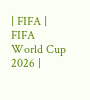| FIFA | FIFA World Cup 2026 |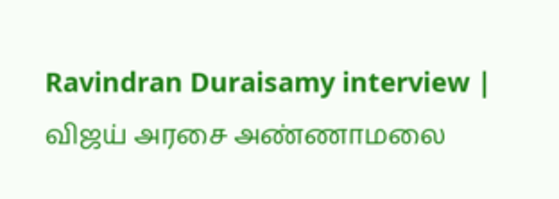Ravindran Duraisamy interview | விஜய் அரசை அண்ணாமலை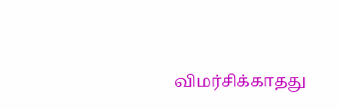விமர்சிக்காதது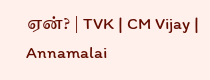ஏன்? | TVK | CM Vijay | Annamalai